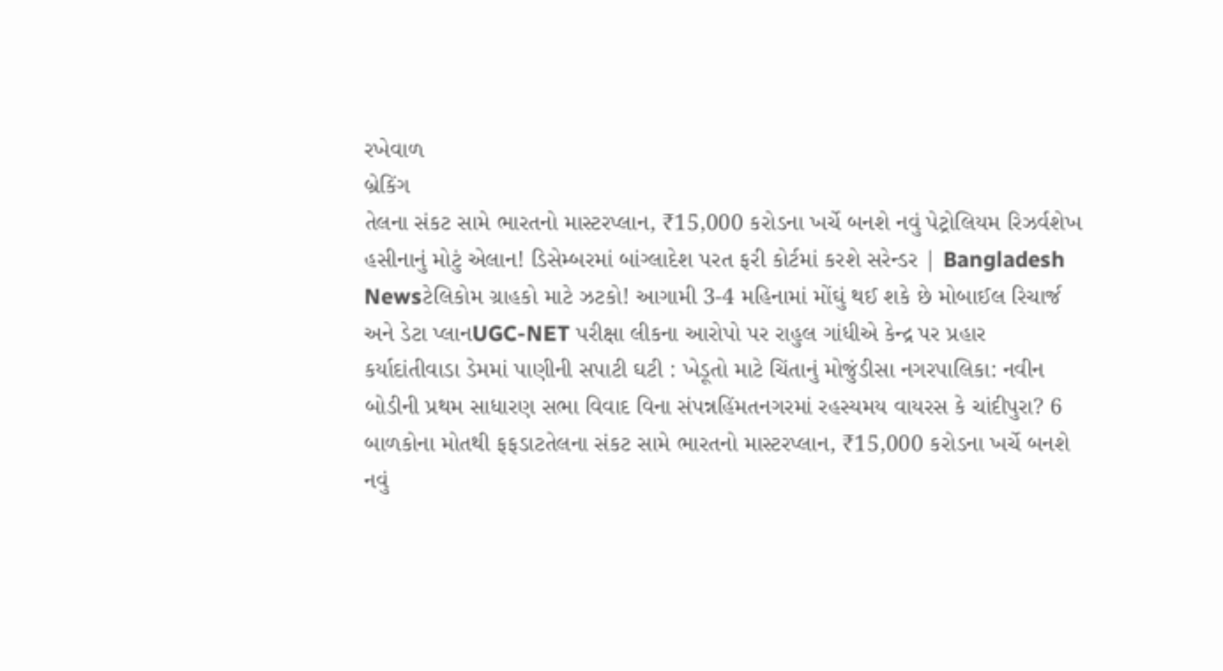રખેવાળ
બ્રેકિંગ
તેલના સંકટ સામે ભારતનો માસ્ટરપ્લાન, ₹15,000 કરોડના ખર્ચે બનશે નવું પેટ્રોલિયમ રિઝર્વશેખ હસીનાનું મોટું એલાન! ડિસેમ્બરમાં બાંગ્લાદેશ પરત ફરી કોર્ટમાં કરશે સરેન્ડર | Bangladesh Newsટેલિકોમ ગ્રાહકો માટે ઝટકો! આગામી 3-4 મહિનામાં મોંઘું થઈ શકે છે મોબાઈલ રિચાર્જ અને ડેટા પ્લાનUGC-NET પરીક્ષા લીકના આરોપો પર રાહુલ ગાંધીએ કેન્દ્ર પર પ્રહાર કર્યાદાંતીવાડા ડેમમાં પાણીની સપાટી ઘટી : ખેડૂતો માટે ચિંતાનું મોજુંડીસા નગરપાલિકા: નવીન બોડીની પ્રથમ સાધારણ સભા વિવાદ વિના સંપન્નહિંમતનગરમાં રહસ્યમય વાયરસ કે ચાંદીપુરા? 6 બાળકોના મોતથી ફફડાટતેલના સંકટ સામે ભારતનો માસ્ટરપ્લાન, ₹15,000 કરોડના ખર્ચે બનશે નવું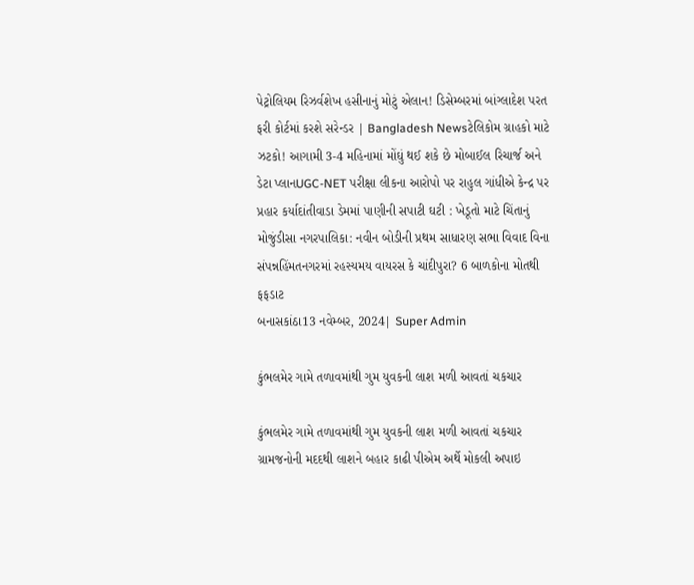પેટ્રોલિયમ રિઝર્વશેખ હસીનાનું મોટું એલાન! ડિસેમ્બરમાં બાંગ્લાદેશ પરત ફરી કોર્ટમાં કરશે સરેન્ડર | Bangladesh Newsટેલિકોમ ગ્રાહકો માટે ઝટકો! આગામી 3-4 મહિનામાં મોંઘું થઈ શકે છે મોબાઈલ રિચાર્જ અને ડેટા પ્લાનUGC-NET પરીક્ષા લીકના આરોપો પર રાહુલ ગાંધીએ કેન્દ્ર પર પ્રહાર કર્યાદાંતીવાડા ડેમમાં પાણીની સપાટી ઘટી : ખેડૂતો માટે ચિંતાનું મોજુંડીસા નગરપાલિકા: નવીન બોડીની પ્રથમ સાધારણ સભા વિવાદ વિના સંપન્નહિંમતનગરમાં રહસ્યમય વાયરસ કે ચાંદીપુરા? 6 બાળકોના મોતથી ફફડાટ
બનાસકાંઠા13 નવેમ્બર, 2024| Super Admin

કુંભલમેર ગામે તળાવમાંથી ગુમ યુવકની લાશ મળી આવતાં ચકચાર

કુંભલમેર ગામે તળાવમાંથી ગુમ યુવકની લાશ મળી આવતાં ચકચાર
ગ્રામજનોની મદદથી લાશને બહાર કાઢી પીએમ અર્થે મોકલી અપાઇ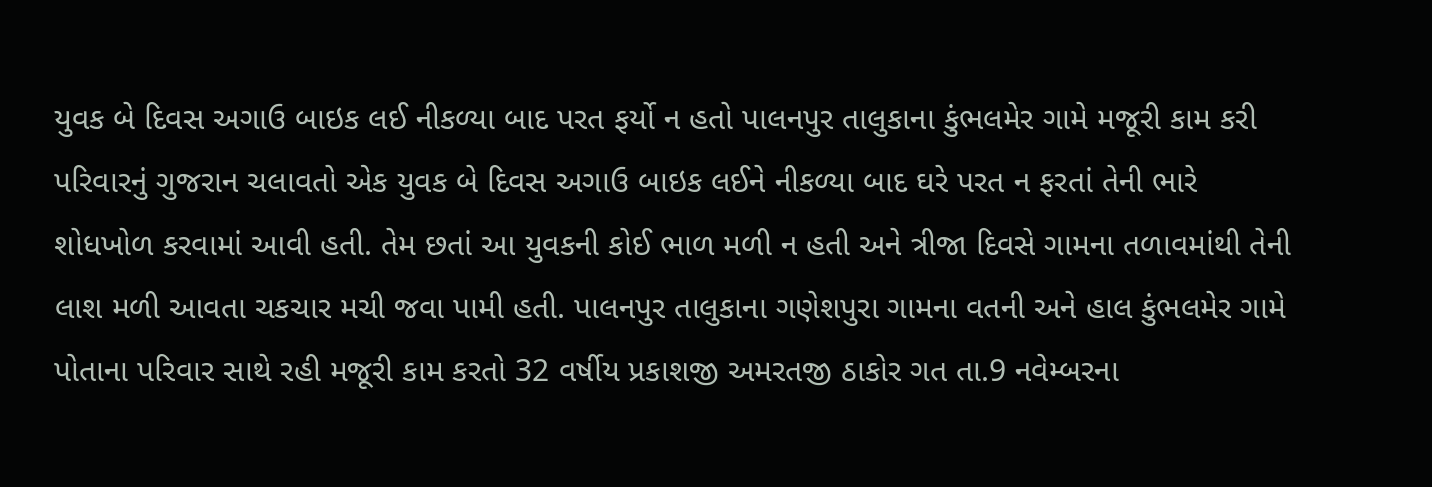યુવક બે દિવસ અગાઉ બાઇક લઈ નીકળ્યા બાદ પરત ફર્યો ન હતો પાલનપુર તાલુકાના કુંભલમેર ગામે મજૂરી કામ કરી પરિવારનું ગુજરાન ચલાવતો એક યુવક બે દિવસ અગાઉ બાઇક લઈને નીકળ્યા બાદ ઘરે પરત ન ફરતાં તેની ભારે શોધખોળ કરવામાં આવી હતી. તેમ છતાં આ યુવકની કોઈ ભાળ મળી ન હતી અને ત્રીજા દિવસે ગામના તળાવમાંથી તેની લાશ મળી આવતા ચકચાર મચી જવા પામી હતી. પાલનપુર તાલુકાના ગણેશપુરા ગામના વતની અને હાલ કુંભલમેર ગામે પોતાના પરિવાર સાથે રહી મજૂરી કામ કરતો 32 વર્ષીય પ્રકાશજી અમરતજી ઠાકોર ગત તા.9 નવેમ્બરના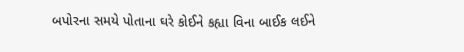બપોરના સમયે પોતાના ઘરે કોઈને કહ્યા વિના બાઈક લઈને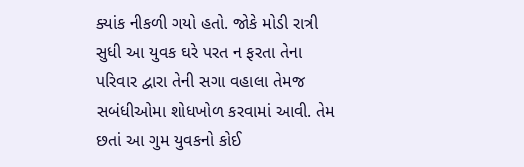ક્યાંક નીકળી ગયો હતો. જોકે મોડી રાત્રી સુધી આ યુવક ઘરે પરત ન ફરતા તેના પરિવાર દ્વારા તેની સગા વહાલા તેમજ સબંધીઓમા શોધખોળ કરવામાં આવી. તેમ છતાં આ ગુમ યુવકનો કોઈ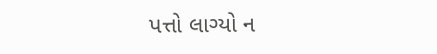પત્તો લાગ્યો ન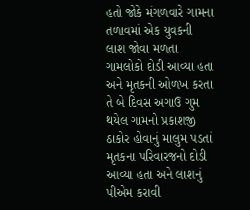હતો જોકે મંગળવારે ગામના તળાવમાં એક યુવકની લાશ જોવા મળતા ગામલોકો દોડી આવ્યા હતા અને મૃતકની ઓળખ કરતા તે બે દિવસ અગાઉ ગુમ થયેલ ગામનો પ્રકાશજી ઠાકોર હોવાનું માલુમ પડતાં મૃતકના પરિવારજનો દોડી આવ્યા હતા અને લાશનું પીએમ કરાવી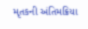મૃતકની અંતિમક્રિયા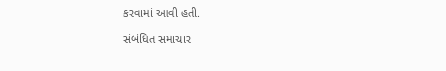કરવામાં આવી હતી.

સંબંધિત સમાચાર